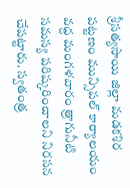శ్రీసత్యసాయి జిల్లా మడకశిర పట్టణం మున్సిపల్ కార్యాలయం వద్ద మంగళవారం త్రాగునీటి సమస్య పరిష్కరించాలని నిరసన చేపట్టారు. స్వతంత్ర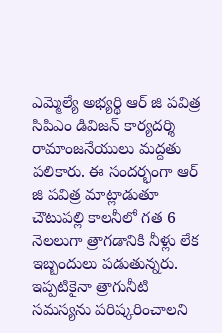ఎమ్మెల్యే అభ్యర్థి ఆర్ జి పవిత్ర సిపిఎం డివిజన్ కార్యదర్శి రామాంజనేయులు మద్దతు పలికారు. ఈ సందర్భంగా ఆర్ జి పవిత్ర మాట్లాడుతూ చౌటుపల్లి కాలనీలో గత 6 నెలలుగా త్రాగడానికి నీళ్లు లేక ఇబ్బందులు పడుతున్నరు. ఇప్పటికైనా త్రాగునీటి సమస్యను పరిష్కరించాలని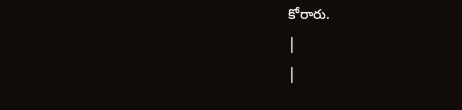కోరారు.
|
|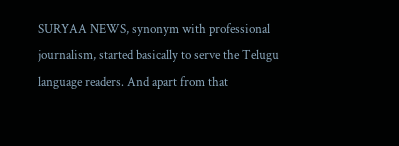SURYAA NEWS, synonym with professional journalism, started basically to serve the Telugu language readers. And apart from that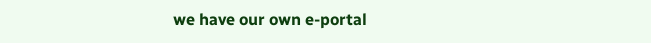we have our own e-portal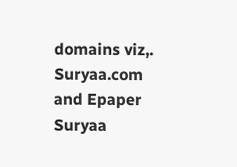domains viz,. Suryaa.com and Epaper Suryaa